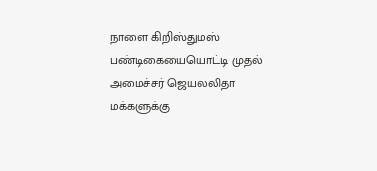நாளை கிறிஸ்துமஸ் பண்டிகையையொட்டி முதல் அமைச்சர் ஜெயலலிதா மக்களுக்கு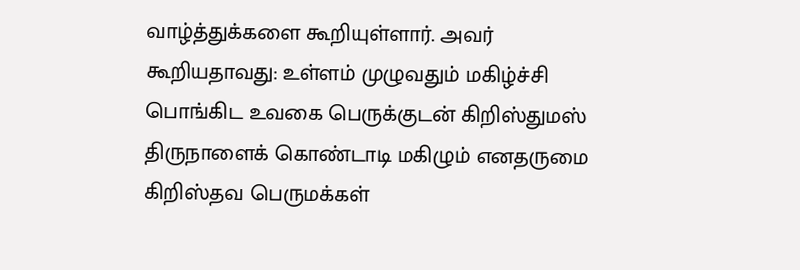வாழ்த்துக்களை கூறியுள்ளார். அவர் கூறியதாவது: உள்ளம் முழுவதும் மகிழ்ச்சி பொங்கிட உவகை பெருக்குடன் கிறிஸ்துமஸ் திருநாளைக் கொண்டாடி மகிழும் எனதருமை கிறிஸ்தவ பெருமக்கள்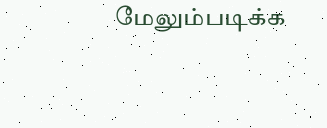மேலும்படிக்க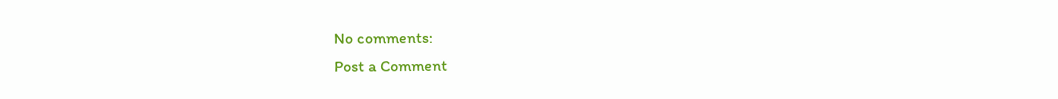No comments:
Post a Comment